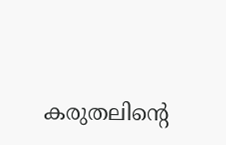കരുതലിന്റെ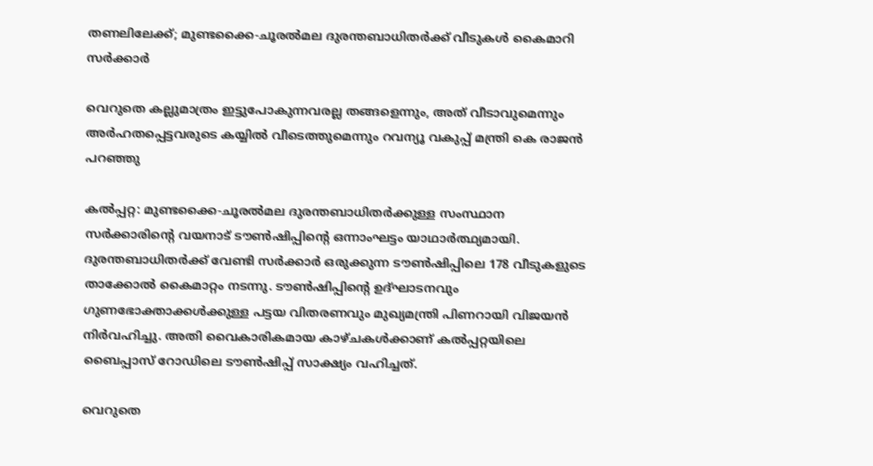തണലിലേക്ക്; മുണ്ടക്കൈ-ചൂരല്‍മല ദുരന്തബാധിതര്‍ക്ക് വീടുകള്‍ കൈമാറി സര്‍ക്കാര്‍

വെറുതെ കല്ലുമാത്രം ഇട്ടുപോകുന്നവരല്ല തങ്ങളെന്നും, അത് വീടാവുമെന്നും അര്‍ഹതപ്പെട്ടവരുടെ കയ്യില്‍ വീടെത്തുമെന്നും റവന്യൂ വകുപ്പ് മന്ത്രി കെ രാജന്‍ പറഞ്ഞു

കല്‍പ്പറ്റ: മുണ്ടക്കൈ-ചൂരല്‍മല ദുരന്തബാധിതര്‍ക്കുള്ള സംസ്ഥാന സര്‍ക്കാരിന്റെ വയനാട് ടൗണ്‍ഷിപ്പിന്റെ ഒന്നാംഘട്ടം യാഥാര്‍ത്ഥ്യമായി. ദുരന്തബാധിതര്‍ക്ക് വേണ്ടി സര്‍ക്കാര്‍ ഒരുക്കുന്ന ടൗണ്‍ഷിപ്പിലെ 178 വീടുകളുടെ താക്കോല്‍ കൈമാറ്റം നടന്നു. ടൗണ്‍ഷിപ്പിന്റെ ഉദ്ഘാടനവും ഗുണഭോക്താക്കള്‍ക്കുള്ള പട്ടയ വിതരണവും മുഖ്യമന്ത്രി പിണറായി വിജയന്‍ നിര്‍വഹിച്ചു. അതി വൈകാരികമായ കാഴ്ചകള്‍ക്കാണ് കല്‍പ്പറ്റയിലെ ബൈപ്പാസ് റോഡിലെ ടൗണ്‍ഷിപ്പ് സാക്ഷ്യം വഹിച്ചത്.

വെറുതെ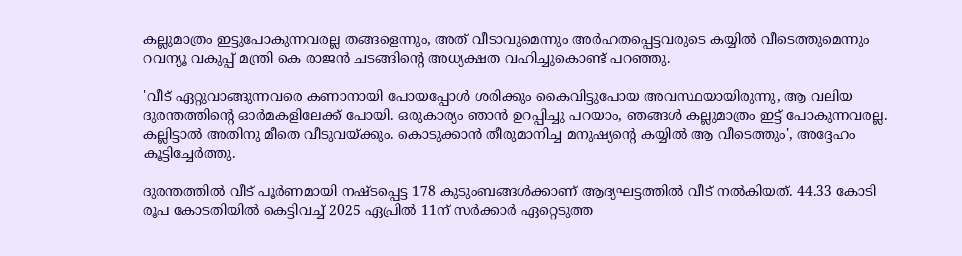കല്ലുമാത്രം ഇട്ടുപോകുന്നവരല്ല തങ്ങളെന്നും, അത് വീടാവുമെന്നും അര്‍ഹതപ്പെട്ടവരുടെ കയ്യില്‍ വീടെത്തുമെന്നും റവന്യൂ വകുപ്പ് മന്ത്രി കെ രാജന്‍ ചടങ്ങിന്റെ അധ്യക്ഷത വഹിച്ചുകൊണ്ട് പറഞ്ഞു.

'വീട് ഏറ്റുവാങ്ങുന്നവരെ കണാനായി പോയപ്പോള്‍ ശരിക്കും കൈവിട്ടുപോയ അവസ്ഥയായിരുന്നു, ആ വലിയ ദുരന്തത്തിന്റെ ഓര്‍മകളിലേക്ക് പോയി. ഒരുകാര്യം ഞാന്‍ ഉറപ്പിച്ചു പറയാം, ഞങ്ങള്‍ കല്ലുമാത്രം ഇട്ട് പോകുന്നവരല്ല. കല്ലിട്ടാല്‍ അതിനു മീതെ വീടുവയ്ക്കും. കൊടുക്കാന്‍ തീരുമാനിച്ച മനുഷ്യന്റെ കയ്യില്‍ ആ വീടെത്തും', അദ്ദേഹം കൂട്ടിച്ചേര്‍ത്തു.

ദുരന്തത്തില്‍ വീട് പൂര്‍ണമായി നഷ്ടപ്പെട്ട 178 കുടുംബങ്ങള്‍ക്കാണ് ആദ്യഘട്ടത്തില്‍ വീട് നല്‍കിയത്. 44.33 കോടി രൂപ കോടതിയില്‍ കെട്ടിവച്ച് 2025 ഏപ്രില്‍ 11ന് സര്‍ക്കാര്‍ ഏറ്റെടുത്ത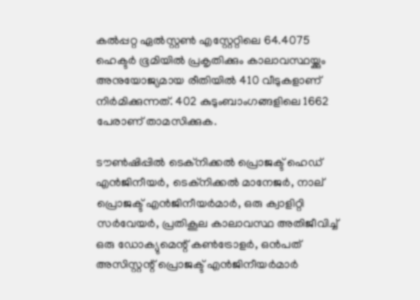കല്‍പ്പറ്റ ഏല്‍സ്റ്റണ്‍ എസ്റ്റേറ്റിലെ 64.4075 ഹെക്ടര്‍ ഭൂമിയില്‍ പ്രകൃതിക്കും കാലാവസ്ഥയ്ക്കും അനുയോജ്യമായ രീതിയില്‍ 410 വീടുകളാണ് നിര്‍മിക്കുന്നത്. 402 കുടുംബാംഗങ്ങളിലെ 1662 പേരാണ് താമസിക്കുക.

ടൗണ്‍ഷിപ്പില്‍ ടെക്നിക്കല്‍ പ്രൊജക്ട് ഹെഡ് എന്‍ജിനീയര്‍, ടെക്നിക്കല്‍ മാനേജര്‍, നാല് പ്രൊജക്ട് എന്‍ജിനീയര്‍മാര്‍, ഒരു ക്വാളിറ്റി സര്‍വേയര്‍, പ്രതികൂല കാലാവസ്ഥ അതിജീവിച്ച് ഒരു ഡോക്യുമെന്റ് കണ്‍ട്രോളര്‍, ഒന്‍പത് അസിസ്റ്റന്റ് പ്രൊജക്ട് എന്‍ജിനീയര്‍മാര്‍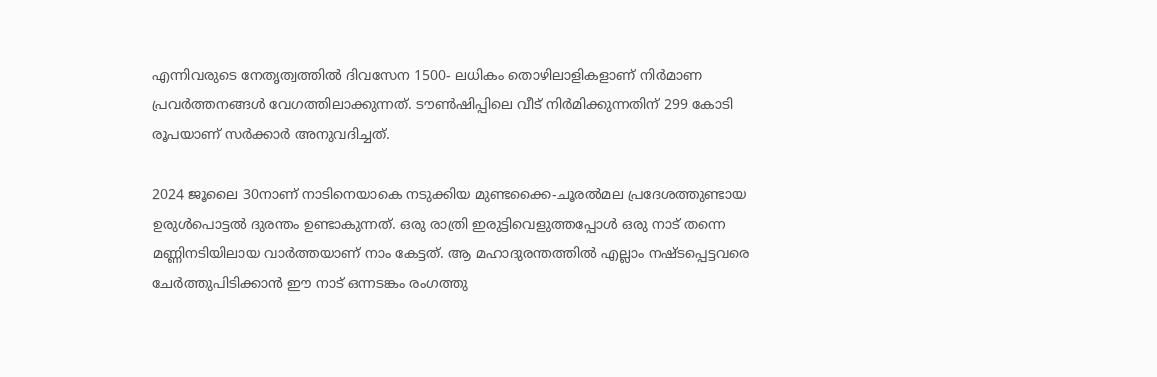എന്നിവരുടെ നേതൃത്വത്തില്‍ ദിവസേന 1500- ലധികം തൊഴിലാളികളാണ് നിര്‍മാണ പ്രവര്‍ത്തനങ്ങള്‍ വേഗത്തിലാക്കുന്നത്. ടൗണ്‍ഷിപ്പിലെ വീട് നിര്‍മിക്കുന്നതിന് 299 കോടി രൂപയാണ് സര്‍ക്കാര്‍ അനുവദിച്ചത്.

2024 ജൂലൈ 30നാണ് നാടിനെയാകെ നടുക്കിയ മുണ്ടക്കൈ-ചൂരല്‍മല പ്രദേശത്തുണ്ടായ ഉരുള്‍പൊട്ടല്‍ ദുരന്തം ഉണ്ടാകുന്നത്. ഒരു രാത്രി ഇരുട്ടിവെളുത്തപ്പോള്‍ ഒരു നാട് തന്നെ മണ്ണിനടിയിലായ വാര്‍ത്തയാണ് നാം കേട്ടത്. ആ മഹാദുരന്തത്തില്‍ എല്ലാം നഷ്ടപ്പെട്ടവരെ ചേര്‍ത്തുപിടിക്കാന്‍ ഈ നാട് ഒന്നടങ്കം രംഗത്തു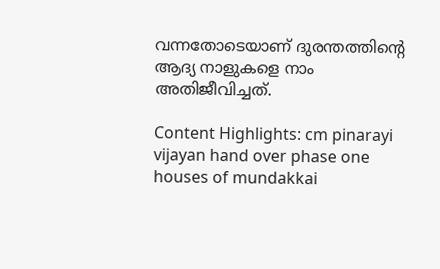വന്നതോടെയാണ് ദുരന്തത്തിന്റെ ആദ്യ നാളുകളെ നാം അതിജീവിച്ചത്.

Content Highlights: cm pinarayi vijayan hand over phase one houses of mundakkai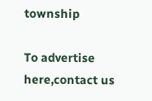township

To advertise here,contact us